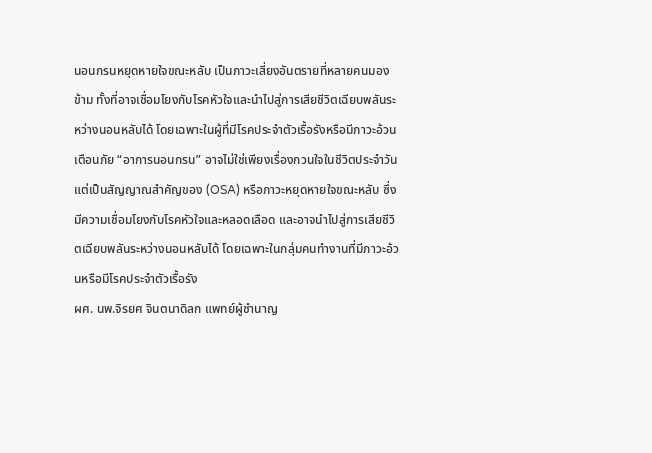นอนกรนหยุดหายใจขณะหลับ เป็นภาวะเสี่ยงอันตรายที่หลายคนมองข้าม ทั้งที่อาจเชื่อมโยงกับโรคหัวใจและนำไปสู่การเสียชีวิตเฉียบพลันระหว่างนอนหลับได้ โดยเฉพาะในผู้ที่มีโรคประจำตัวเรื้อรังหรือมีภาวะอ้วน
เตือนภัย “อาการนอนกรน” อาจไม่ใช่เพียงเรื่องกวนใจในชีวิตประจำวัน แต่เป็นสัญญาณสำคัญของ (OSA) หรือภาวะหยุดหายใจขณะหลับ ซึ่งมีความเชื่อมโยงกับโรคหัวใจและหลอดเลือด และอาจนำไปสู่การเสียชีวิตเฉียบพลันระหว่างนอนหลับได้ โดยเฉพาะในกลุ่มคนทำงานที่มีภาวะอ้วนหรือมีโรคประจำตัวเรื้อรัง
ผศ. นพ.จิรยศ จินตนาดิลก แพทย์ผู้ชำนาญ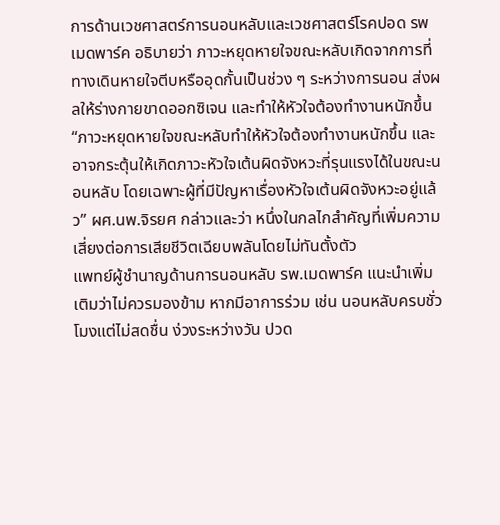การด้านเวชศาสตร์การนอนหลับและเวชศาสตร์โรคปอด รพเมดพาร์ค อธิบายว่า ภาวะหยุดหายใจขณะหลับเกิดจากการที่ทางเดินหายใจตีบหรืออุดกั้นเป็นช่วง ๆ ระหว่างการนอน ส่งผลให้ร่างกายขาดออกซิเจน และทำให้หัวใจต้องทำงานหนักขึ้น
“ภาวะหยุดหายใจขณะหลับทำให้หัวใจต้องทำงานหนักขึ้น และอาจกระตุ้นให้เกิดภาวะหัวใจเต้นผิดจังหวะที่รุนแรงได้ในขณะนอนหลับ โดยเฉพาะผู้ที่มีปัญหาเรื่องหัวใจเต้นผิดจังหวะอยู่แล้ว” ผศ.นพ.จิรยศ กล่าวและว่า หนึ่งในกลไกสำคัญที่เพิ่มความเสี่ยงต่อการเสียชีวิตเฉียบพลันโดยไม่ทันตั้งตัว
แพทย์ผู้ชำนาญด้านการนอนหลับ รพ.เมดพาร์ค แนะนำเพิ่มเติมว่าไม่ควรมองข้าม หากมีอาการร่วม เช่น นอนหลับครบชั่วโมงแต่ไม่สดชื่น ง่วงระหว่างวัน ปวด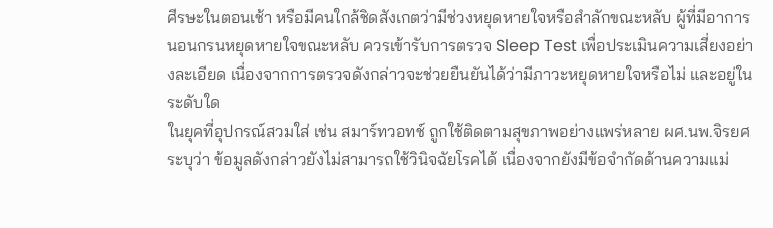ศีรษะในตอนเช้า หรือมีคนใกล้ชิดสังเกตว่ามีช่วงหยุดหายใจหรือสำลักขณะหลับ ผู้ที่มีอาการ นอนกรนหยุดหายใจขณะหลับ ควรเข้ารับการตรวจ Sleep Test เพื่อประเมินความเสี่ยงอย่างละเอียด เนื่องจากการตรวจดังกล่าวจะช่วยยืนยันได้ว่ามีภาวะหยุดหายใจหรือไม่ และอยู่ในระดับใด
ในยุคที่อุปกรณ์สวมใส่ เช่น สมาร์ทวอทช์ ถูกใช้ติดตามสุขภาพอย่างแพร่หลาย ผศ.นพ.จิรยศ ระบุว่า ข้อมูลดังกล่าวยังไม่สามารถใช้วินิจฉัยโรคได้ เนื่องจากยังมีข้อจำกัดด้านความแม่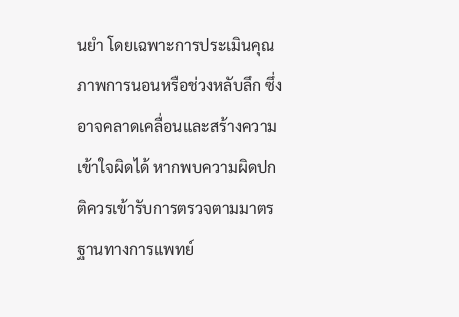นยำ โดยเฉพาะการประเมินคุณภาพการนอนหรือช่วงหลับลึก ซึ่งอาจคลาดเคลื่อนและสร้างความเข้าใจผิดได้ หากพบความผิดปกติควรเข้ารับการตรวจตามมาตรฐานทางการแพทย์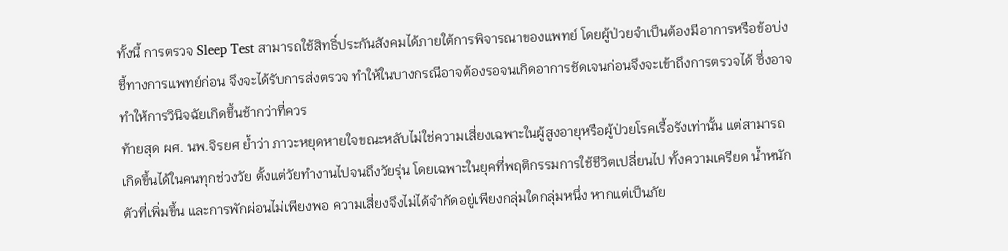ทั้งนี้ การตรวจ Sleep Test สามารถใช้สิทธิ์ประกันสังคมได้ภายใต้การพิจารณาของแพทย์ โดยผู้ป่วยจำเป็นต้องมีอาการหรือข้อบ่งชี้ทางการแพทย์ก่อน จึงจะได้รับการส่งตรวจ ทำให้ในบางกรณีอาจต้องรอจนเกิดอาการชัดเจนก่อนจึงจะเข้าถึงการตรวจได้ ซึ่งอาจทำให้การวินิจฉัยเกิดขึ้นช้ากว่าที่ควร
ท้ายสุด ผศ. นพ.จิรยศ ย้ำว่า ภาวะหยุดหายใจขณะหลับไม่ใช่ความเสี่ยงเฉพาะในผู้สูงอายุหรือผู้ป่วยโรคเรื้อรังเท่านั้น แต่สามารถเกิดขึ้นได้ในคนทุกช่วงวัย ตั้งแต่วัยทำงานไปจนถึงวัยรุ่น โดยเฉพาะในยุคที่พฤติกรรมการใช้ชีวิตเปลี่ยนไป ทั้งความเครียด น้ำหนักตัวที่เพิ่มขึ้น และการพักผ่อนไม่เพียงพอ ความเสี่ยงจึงไม่ได้จำกัดอยู่เพียงกลุ่มใดกลุ่มหนึ่ง หากแต่เป็นภัย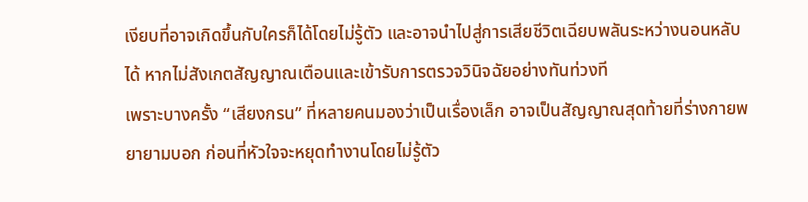เงียบที่อาจเกิดขึ้นกับใครก็ได้โดยไม่รู้ตัว และอาจนำไปสู่การเสียชีวิตเฉียบพลันระหว่างนอนหลับได้ หากไม่สังเกตสัญญาณเตือนและเข้ารับการตรวจวินิจฉัยอย่างทันท่วงที
เพราะบางครั้ง “เสียงกรน” ที่หลายคนมองว่าเป็นเรื่องเล็ก อาจเป็นสัญญาณสุดท้ายที่ร่างกายพยายามบอก ก่อนที่หัวใจจะหยุดทำงานโดยไม่รู้ตัว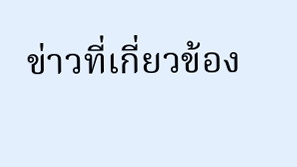ข่าวที่เกี่ยวข้อง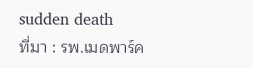sudden death
ที่มา : รพ.เมดพาร์ค